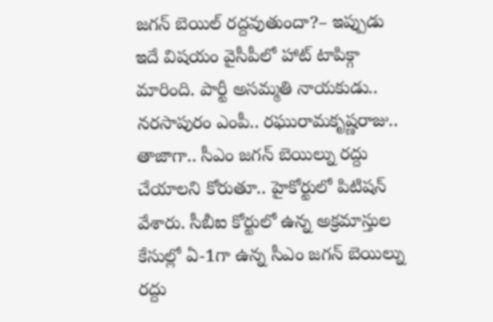జగన్ బెయిల్ రద్దవుతుందా?– ఇప్పుడు ఇదే విషయం వైసీపీలో హాట్ టాపిక్గా మారింది. పార్టీ అసమ్మతి నాయకుడు.. నరసాపురం ఎంపీ.. రఘురామకృష్ణరాజు.. తాజాగా.. సీఎం జగన్ బెయిల్ను రద్దు చేయాలని కోరుతూ.. హైకోర్టులో పిటిషన్ వేశారు. సీబీఐ కోర్టులో ఉన్న అక్రమాస్తుల కేసుల్లో ఏ-1గా ఉన్న సీఎం జగన్ బెయిల్ను రద్దు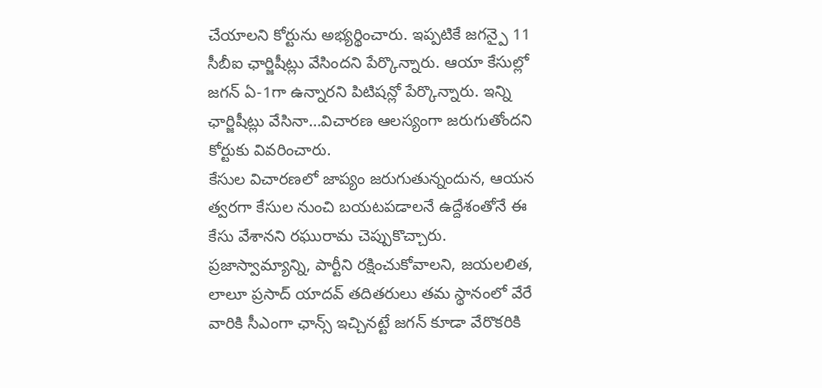చేయాలని కోర్టును అభ్యర్థించారు. ఇప్పటికే జగన్పై 11 సీబీఐ ఛార్జిషీట్లు వేసిందని పేర్కొన్నారు. ఆయా కేసుల్లో జగన్ ఏ-1గా ఉన్నారని పిటిషన్లో పేర్కొన్నారు. ఇన్ని ఛార్జిషీట్లు వేసినా…విచారణ ఆలస్యంగా జరుగుతోందని కోర్టుకు వివరించారు.
కేసుల విచారణలో జాప్యం జరుగుతున్నందున, ఆయన త్వరగా కేసుల నుంచి బయటపడాలనే ఉద్దేశంతోనే ఈ కేసు వేశానని రఘురామ చెప్పుకొచ్చారు. ప్రజాస్వామ్యాన్ని, పార్టీని రక్షించుకోవాలని, జయలలిత, లాలూ ప్రసాద్ యాదవ్ తదితరులు తమ స్థానంలో వేరే వారికి సీఎంగా ఛాన్స్ ఇచ్చినట్టే జగన్ కూడా వేరొకరికి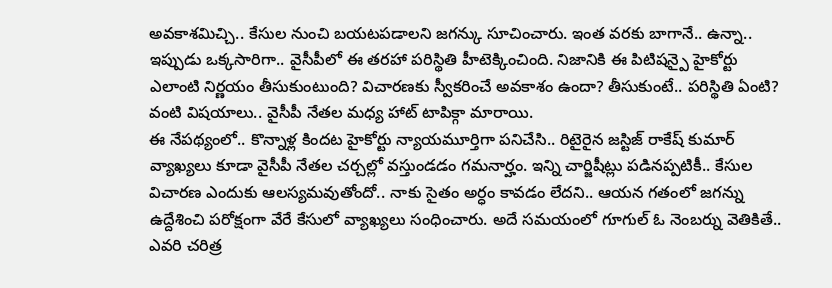అవకాశమిచ్చి.. కేసుల నుంచి బయటపడాలని జగన్కు సూచించారు. ఇంత వరకు బాగానే.. ఉన్నా.. ఇప్పుడు ఒక్కసారిగా.. వైసీపీలో ఈ తరహా పరిస్థితి హీటెక్కించింది. నిజానికి ఈ పిటిషన్పై హైకోర్టు ఎలాంటి నిర్ణయం తీసుకుంటుంది? విచారణకు స్వీకరించే అవకాశం ఉందా? తీసుకుంటే.. పరిస్థితి ఏంటి? వంటి విషయాలు.. వైసీపీ నేతల మధ్య హాట్ టాపిక్గా మారాయి.
ఈ నేపథ్యంలో.. కొన్నాళ్ల కిందట హైకోర్టు న్యాయమూర్తిగా పనిచేసి.. రిటైరైన జస్టిజ్ రాకేష్ కుమార్ వ్యాఖ్యలు కూడా వైసీపీ నేతల చర్చల్లో వస్తుండడం గమనార్హం. ఇన్ని చార్జిషీట్లు పడినప్పటికీ.. కేసుల విచారణ ఎందుకు ఆలస్యమవుతోందో.. నాకు సైతం అర్ధం కావడం లేదని.. ఆయన గతంలో జగన్ను ఉద్దేశించి పరోక్షంగా వేరే కేసులో వ్యాఖ్యలు సంధించారు. అదే సమయంలో గూగుల్ ఓ నెంబర్ను వెతికితే.. ఎవరి చరిత్ర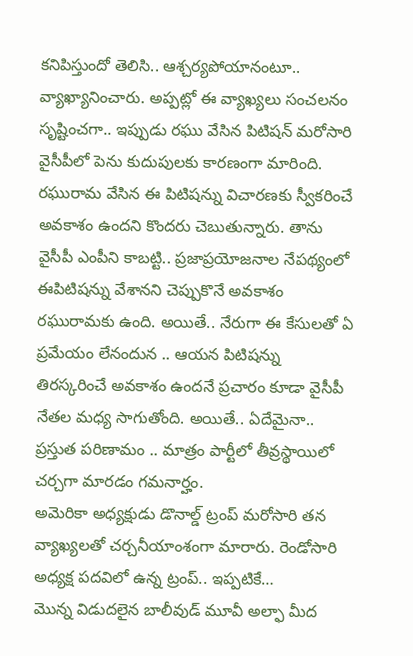కనిపిస్తుందో తెలిసి.. ఆశ్చర్యపోయానంటూ.. వ్యాఖ్యానించారు. అప్పట్లో ఈ వ్యాఖ్యలు సంచలనం సృష్టించగా.. ఇప్పుడు రఘు వేసిన పిటిషన్ మరోసారి వైసీపీలో పెను కుదుపులకు కారణంగా మారింది.
రఘురామ వేసిన ఈ పిటిషన్ను విచారణకు స్వీకరించే అవకాశం ఉందని కొందరు చెబుతున్నారు. తాను వైసీపీ ఎంపీని కాబట్టి.. ప్రజాప్రయోజనాల నేపథ్యంలో ఈపిటిషన్ను వేశానని చెప్పుకొనే అవకాశం రఘురామకు ఉంది. అయితే.. నేరుగా ఈ కేసులతో ఏ ప్రమేయం లేనందున .. ఆయన పిటిషన్ను తిరస్కరించే అవకాశం ఉందనే ప్రచారం కూడా వైసీపీ నేతల మధ్య సాగుతోంది. అయితే.. ఏదేమైనా.. ప్రస్తుత పరిణామం .. మాత్రం పార్టీలో తీవ్రస్థాయిలో చర్చగా మారడం గమనార్హం.
అమెరికా అధ్యక్షుడు డొనాల్డ్ ట్రంప్ మరోసారి తన వ్యాఖ్యలతో చర్చనీయాంశంగా మారారు. రెండోసారి అధ్యక్ష పదవిలో ఉన్న ట్రంప్.. ఇప్పటికే…
మొన్న విడుదలైన బాలీవుడ్ మూవీ అల్ఫా మీద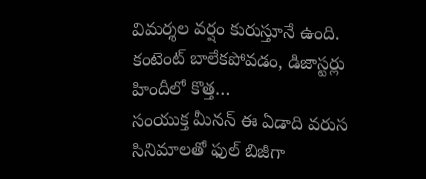విమర్శల వర్షం కురుస్తూనే ఉంది. కంటెంట్ బాలేకపోవడం, డిజాస్టర్లు హిందీలో కొత్త…
సంయుక్త మీనన్ ఈ ఏడాది వరుస సినిమాలతో ఫుల్ బిజీగా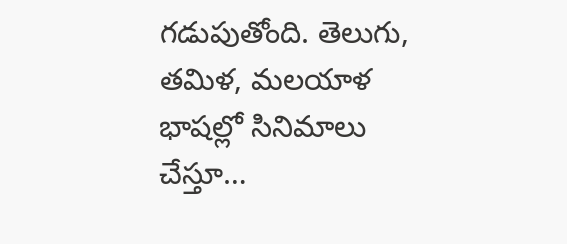గడుపుతోంది. తెలుగు, తమిళ, మలయాళ భాషల్లో సినిమాలు చేస్తూ…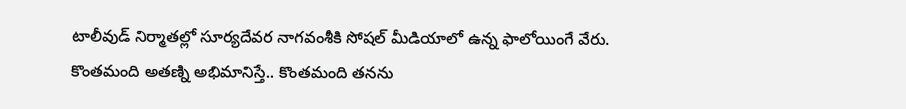టాలీవుడ్ నిర్మాతల్లో సూర్యదేవర నాగవంశీకి సోషల్ మీడియాలో ఉన్న ఫాలోయింగే వేరు. కొంతమంది అతణ్ని అభిమానిస్తే.. కొంతమంది తనను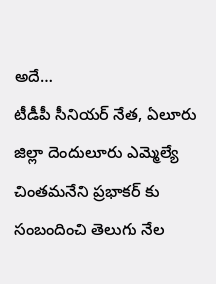అదే…
టీడీపీ సీనియర్ నేత, ఏలూరు జిల్లా దెందులూరు ఎమ్మెల్యే చింతమనేని ప్రభాకర్ కు సంబందించి తెలుగు నేల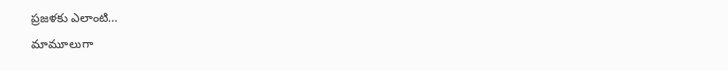ప్రజళకు ఎలాంటి…
మామూలుగా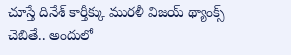చూస్తే దినేశ్ కార్తీక్కు మురళీ విజయ్ థ్యాంక్స్ చెబితే.. అందులో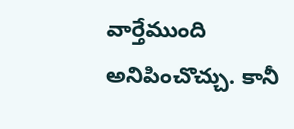వార్తేముంది అనిపించొచ్చు. కానీ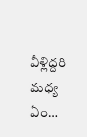వీళ్లిద్దరి మధ్య ఏం…